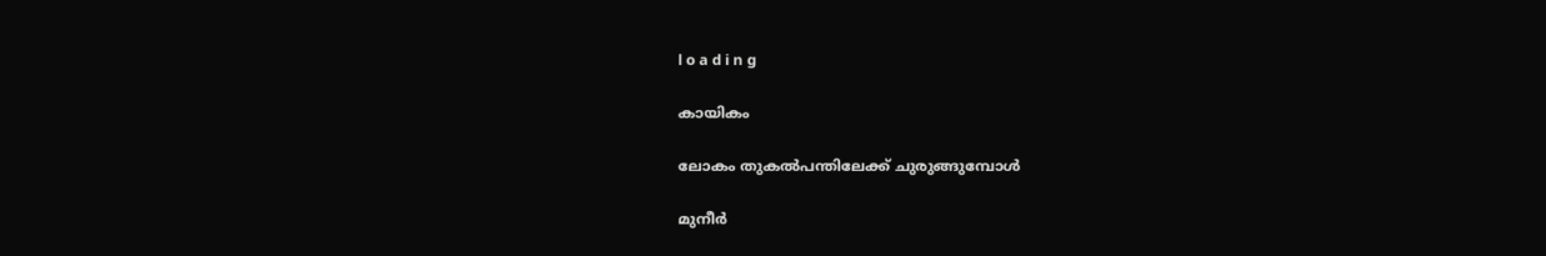l o a d i n g

കായികം

ലോകം തുകല്‍പന്തിലേക്ക് ചുരുങ്ങുമ്പോള്‍

മുനീര്‍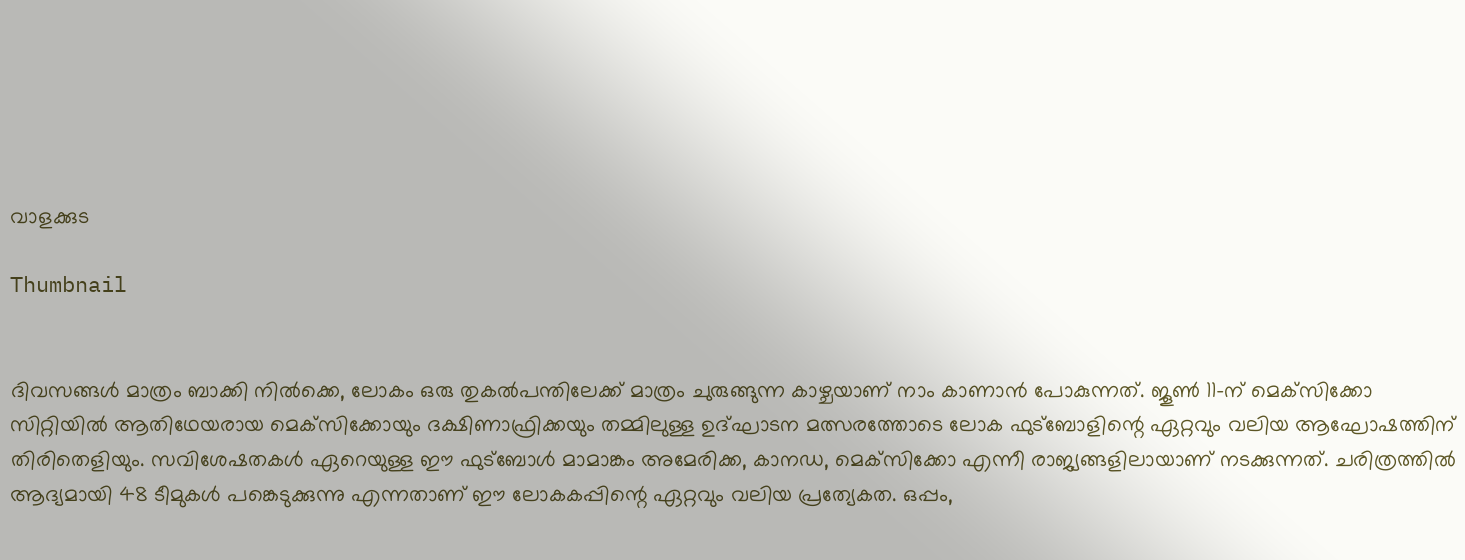വാളക്കുട

Thumbnail


ദിവസങ്ങള്‍ മാത്രം ബാക്കി നില്‍ക്കെ, ലോകം ഒരു തുകല്‍പന്തിലേക്ക് മാത്രം ചുരുങ്ങുന്ന കാഴ്ചയാണ് നാം കാണാന്‍ പോകുന്നത്. ജൂണ്‍ 11-ന് മെക്‌സിക്കോ സിറ്റിയില്‍ ആതിഥേയരായ മെക്‌സിക്കോയും ദക്ഷിണാഫ്രിക്കയും തമ്മിലുള്ള ഉദ്ഘാടന മത്സരത്തോടെ ലോക ഫുട്‌ബോളിന്റെ ഏറ്റവും വലിയ ആഘോഷത്തിന് തിരിതെളിയും. സവിശേഷതകള്‍ ഏറെയുള്ള ഈ ഫുട്‌ബോള്‍ മാമാങ്കം അമേരിക്ക, കാനഡ, മെക്‌സിക്കോ എന്നീ രാജ്യങ്ങളിലായാണ് നടക്കുന്നത്. ചരിത്രത്തില്‍ ആദ്യമായി 48 ടീമുകള്‍ പങ്കെടുക്കുന്നു എന്നതാണ് ഈ ലോകകപ്പിന്റെ ഏറ്റവും വലിയ പ്രത്യേകത. ഒപ്പം,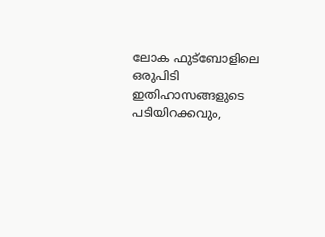ലോക ഫുട്‌ബോളിലെ ഒരുപിടി ഇതിഹാസങ്ങളുടെ പടിയിറക്കവും,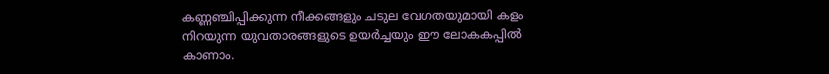കണ്ണഞ്ചിപ്പിക്കുന്ന നീക്കങ്ങളും ചടുല വേഗതയുമായി കളം നിറയുന്ന യുവതാരങ്ങളുടെ ഉയര്‍ച്ചയും ഈ ലോകകപ്പില്‍ കാണാം.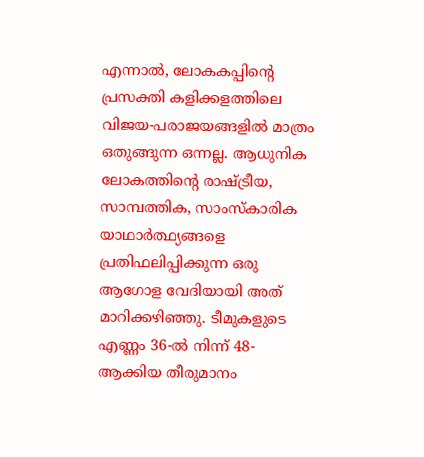എന്നാല്‍, ലോകകപ്പിന്റെ പ്രസക്തി കളിക്കളത്തിലെ വിജയ-പരാജയങ്ങളില്‍ മാത്രം ഒതുങ്ങുന്ന ഒന്നല്ല. ആധുനിക ലോകത്തിന്റെ രാഷ്ട്രീയ, സാമ്പത്തിക, സാംസ്‌കാരിക യാഥാര്‍ത്ഥ്യങ്ങളെ പ്രതിഫലിപ്പിക്കുന്ന ഒരു ആഗോള വേദിയായി അത് മാറിക്കഴിഞ്ഞു. ടീമുകളുടെ എണ്ണം 36-ല്‍ നിന്ന് 48-ആക്കിയ തീരുമാനം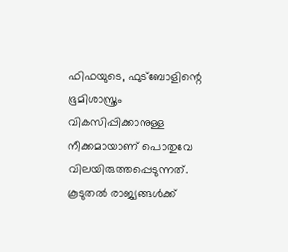ഫിഫയുടെ, ഫുട്‌ബോളിന്റെ ഭൂമിശാസ്ത്രം വികസിപ്പിക്കാനുള്ള നീക്കമായാണ് പൊതുവേ വിലയിരുത്തപ്പെടുന്നത്. കൂടുതല്‍ രാജ്യങ്ങള്‍ക്ക്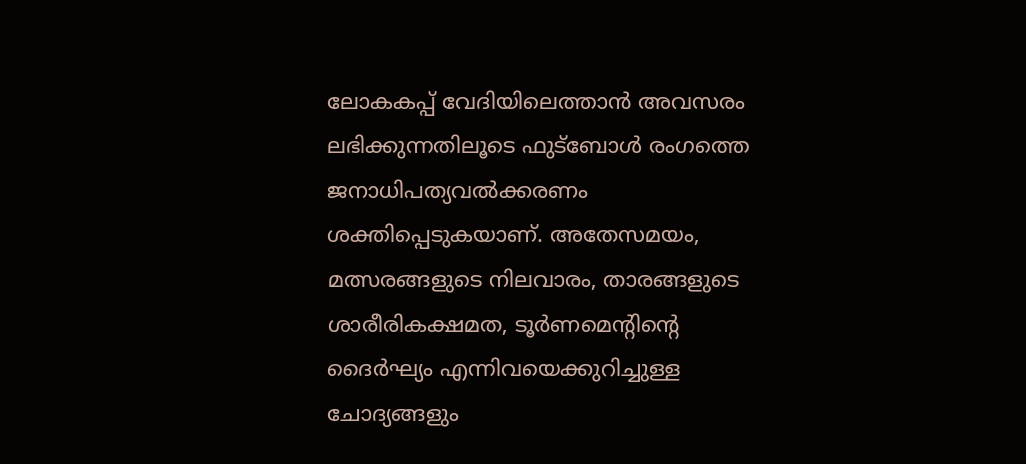ലോകകപ്പ് വേദിയിലെത്താന്‍ അവസരം ലഭിക്കുന്നതിലൂടെ ഫുട്‌ബോള്‍ രംഗത്തെ ജനാധിപത്യവല്‍ക്കരണം ശക്തിപ്പെടുകയാണ്. അതേസമയം, മത്സരങ്ങളുടെ നിലവാരം, താരങ്ങളുടെ ശാരീരികക്ഷമത, ടൂര്‍ണമെന്റിന്റെ ദൈര്‍ഘ്യം എന്നിവയെക്കുറിച്ചുള്ള ചോദ്യങ്ങളും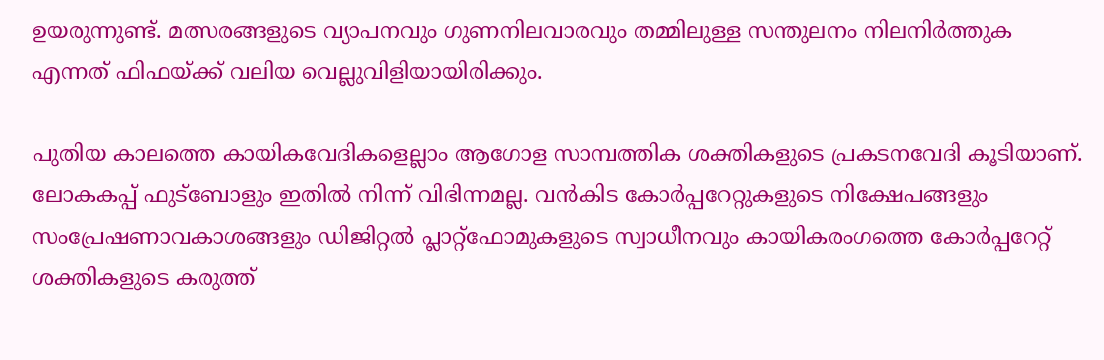ഉയരുന്നുണ്ട്. മത്സരങ്ങളുടെ വ്യാപനവും ഗുണനിലവാരവും തമ്മിലുള്ള സന്തുലനം നിലനിര്‍ത്തുക എന്നത് ഫിഫയ്ക്ക് വലിയ വെല്ലുവിളിയായിരിക്കും.

പുതിയ കാലത്തെ കായികവേദികളെല്ലാം ആഗോള സാമ്പത്തിക ശക്തികളുടെ പ്രകടനവേദി കൂടിയാണ്. ലോകകപ്പ് ഫുട്‌ബോളും ഇതില്‍ നിന്ന് വിഭിന്നമല്ല. വന്‍കിട കോര്‍പ്പറേറ്റുകളുടെ നിക്ഷേപങ്ങളും സംപ്രേഷണാവകാശങ്ങളും ഡിജിറ്റല്‍ പ്ലാറ്റ്ഫോമുകളുടെ സ്വാധീനവും കായികരംഗത്തെ കോര്‍പ്പറേറ്റ് ശക്തികളുടെ കരുത്ത്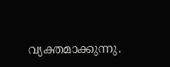വ്യക്തമാക്കുന്നു.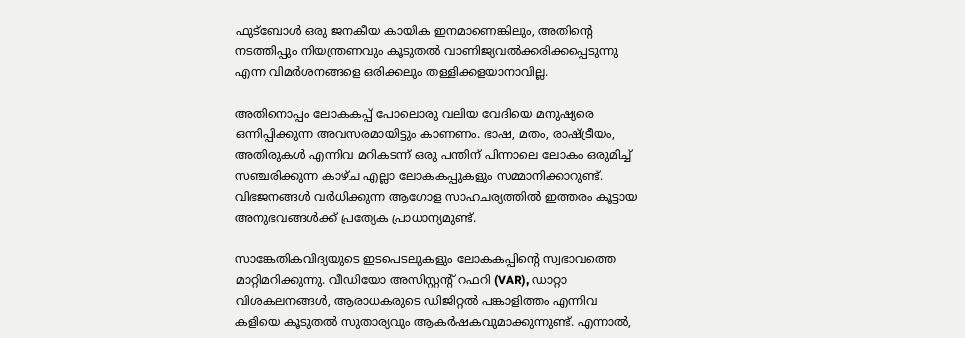ഫുട്‌ബോള്‍ ഒരു ജനകീയ കായിക ഇനമാണെങ്കിലും, അതിന്റെ നടത്തിപ്പും നിയന്ത്രണവും കൂടുതല്‍ വാണിജ്യവല്‍ക്കരിക്കപ്പെടുന്നു എന്ന വിമര്‍ശനങ്ങളെ ഒരിക്കലും തള്ളിക്കളയാനാവില്ല.

അതിനൊപ്പം ലോകകപ്പ് പോലൊരു വലിയ വേദിയെ മനുഷ്യരെ ഒന്നിപ്പിക്കുന്ന അവസരമായിട്ടും കാണണം. ഭാഷ, മതം, രാഷ്ട്രീയം, അതിരുകള്‍ എന്നിവ മറികടന്ന് ഒരു പന്തിന് പിന്നാലെ ലോകം ഒരുമിച്ച് സഞ്ചരിക്കുന്ന കാഴ്ച എല്ലാ ലോകകപ്പുകളും സമ്മാനിക്കാറുണ്ട്. വിഭജനങ്ങള്‍ വര്‍ധിക്കുന്ന ആഗോള സാഹചര്യത്തില്‍ ഇത്തരം കൂട്ടായ അനുഭവങ്ങള്‍ക്ക് പ്രത്യേക പ്രാധാന്യമുണ്ട്.

സാങ്കേതികവിദ്യയുടെ ഇടപെടലുകളും ലോകകപ്പിന്റെ സ്വഭാവത്തെ മാറ്റിമറിക്കുന്നു. വീഡിയോ അസിസ്റ്റന്റ് റഫറി (VAR), ഡാറ്റാ വിശകലനങ്ങള്‍, ആരാധകരുടെ ഡിജിറ്റല്‍ പങ്കാളിത്തം എന്നിവ കളിയെ കൂടുതല്‍ സുതാര്യവും ആകര്‍ഷകവുമാക്കുന്നുണ്ട്. എന്നാല്‍,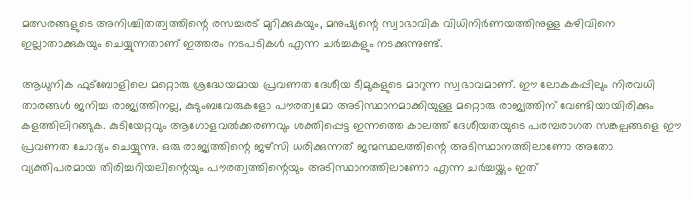മത്സരങ്ങളുടെ അനിശ്ചിതത്വത്തിന്റെ രസച്ചരട് മുറിക്കുകയും, മനുഷ്യന്റെ സ്വാഭാവിക വിധിനിര്‍ണയത്തിനുള്ള കഴിവിനെ ഇല്ലാതാക്കുകയും ചെയ്യുന്നതാണ് ഇത്തരം നടപടികള്‍ എന്ന ചര്‍ച്ചകളും നടക്കുന്നുണ്ട്.

ആധുനിക ഫുട്‌ബോളിലെ മറ്റൊരു ശ്രദ്ധേയമായ പ്രവണത ദേശീയ ടീമുകളുടെ മാറുന്ന സ്വഭാവമാണ്. ഈ ലോകകപ്പിലും നിരവധി താരങ്ങള്‍ ജനിച്ച രാജ്യത്തിനല്ല, കുടുംബവേരുകളോ പൗരത്വമോ അടിസ്ഥാനമാക്കിയുള്ള മറ്റൊരു രാജ്യത്തിന് വേണ്ടിയായിരിക്കും കളത്തിലിറങ്ങുക. കുടിയേറ്റവും ആഗോളവല്‍ക്കരണവും ശക്തിപ്പെട്ട ഇന്നത്തെ കാലത്ത് ദേശീയതയുടെ പരമ്പരാഗത സങ്കല്പങ്ങളെ ഈ പ്രവണത ചോദ്യം ചെയ്യുന്നു. ഒരു രാജ്യത്തിന്റെ ജഴ്‌സി ധരിക്കുന്നത് ജന്മസ്ഥലത്തിന്റെ അടിസ്ഥാനത്തിലാണോ അതോ വ്യക്തിപരമായ തിരിച്ചറിയലിന്റെയും പൗരത്വത്തിന്റെയും അടിസ്ഥാനത്തിലാണോ എന്ന ചര്‍ച്ചയ്ക്കും ഇത്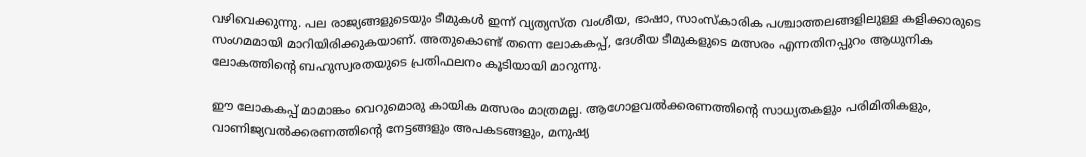വഴിവെക്കുന്നു. പല രാജ്യങ്ങളുടെയും ടീമുകള്‍ ഇന്ന് വ്യത്യസ്ത വംശീയ, ഭാഷാ, സാംസ്‌കാരിക പശ്ചാത്തലങ്ങളിലുള്ള കളിക്കാരുടെ സംഗമമായി മാറിയിരിക്കുകയാണ്. അതുകൊണ്ട് തന്നെ ലോകകപ്പ്, ദേശീയ ടീമുകളുടെ മത്സരം എന്നതിനപ്പുറം ആധുനിക ലോകത്തിന്റെ ബഹുസ്വരതയുടെ പ്രതിഫലനം കൂടിയായി മാറുന്നു.

ഈ ലോകകപ്പ് മാമാങ്കം വെറുമൊരു കായിക മത്സരം മാത്രമല്ല. ആഗോളവല്‍ക്കരണത്തിന്റെ സാധ്യതകളും പരിമിതികളും, വാണിജ്യവല്‍ക്കരണത്തിന്റെ നേട്ടങ്ങളും അപകടങ്ങളും, മനുഷ്യ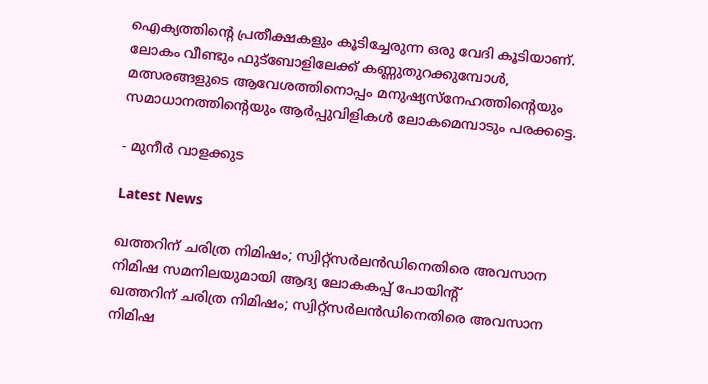ഐക്യത്തിന്റെ പ്രതീക്ഷകളും കൂടിച്ചേരുന്ന ഒരു വേദി കൂടിയാണ്. ലോകം വീണ്ടും ഫുട്‌ബോളിലേക്ക് കണ്ണുതുറക്കുമ്പോള്‍, മത്സരങ്ങളുടെ ആവേശത്തിനൊപ്പം മനുഷ്യസ്‌നേഹത്തിന്റെയും സമാധാനത്തിന്റെയും ആര്‍പ്പുവിളികള്‍ ലോകമെമ്പാടും പരക്കട്ടെ.

- മുനീര്‍ വാളക്കുട

Latest News

ഖത്തറിന് ചരിത്ര നിമിഷം; സ്വിറ്റ്‌സര്‍ലന്‍ഡിനെതിരെ അവസാന നിമിഷ സമനിലയുമായി ആദ്യ ലോകകപ്പ് പോയിന്റ്
ഖത്തറിന് ചരിത്ര നിമിഷം; സ്വിറ്റ്‌സര്‍ലന്‍ഡിനെതിരെ അവസാന നിമിഷ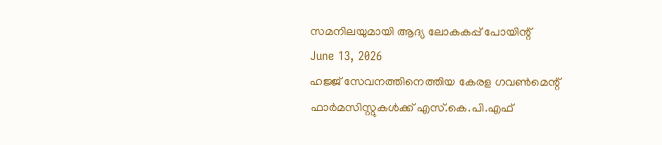സമനിലയുമായി ആദ്യ ലോകകപ്പ് പോയിന്റ്
June 13, 2026
ഹജ്ജ് സേവനത്തിനെത്തിയ കേരള ഗവൺമെന്റ് ഫാർമസിസ്റ്റുകൾക്ക് എസ്.കെ.പി.എഫ്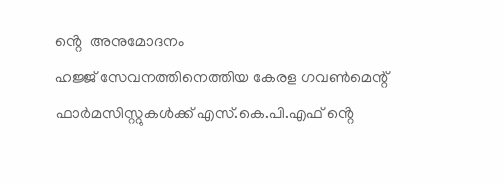ൻ്റെ  അനുമോദനം
ഹജ്ജ് സേവനത്തിനെത്തിയ കേരള ഗവൺമെന്റ് ഫാർമസിസ്റ്റുകൾക്ക് എസ്.കെ.പി.എഫ് ൻ്റെ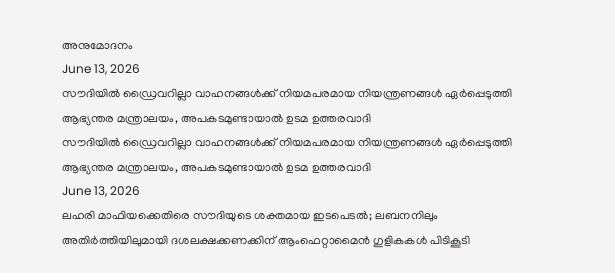അനുമോദനം
June 13, 2026
സൗദിയില്‍ ഡ്രൈവറില്ലാ വാഹനങ്ങള്‍ക്ക് നിയമപരമായ നിയന്ത്രണങ്ങള്‍ ഏര്‍പ്പെടുത്തി ആഭ്യന്തര മന്ത്രാലയം, അപകടമുണ്ടായാല്‍ ഉടമ ഉത്തരവാദി
സൗദിയില്‍ ഡ്രൈവറില്ലാ വാഹനങ്ങള്‍ക്ക് നിയമപരമായ നിയന്ത്രണങ്ങള്‍ ഏര്‍പ്പെടുത്തി ആഭ്യന്തര മന്ത്രാലയം, അപകടമുണ്ടായാല്‍ ഉടമ ഉത്തരവാദി
June 13, 2026
ലഹരി മാഫിയക്കെതിരെ സൗദിയുടെ ശക്തമായ ഇടപെടല്‍; ലബനനിലും അതിര്‍ത്തിയിലുമായി ദശലക്ഷക്കണക്കിന് ആംഫെറ്റാമൈന്‍ ഗുളികകള്‍ പിടികൂടി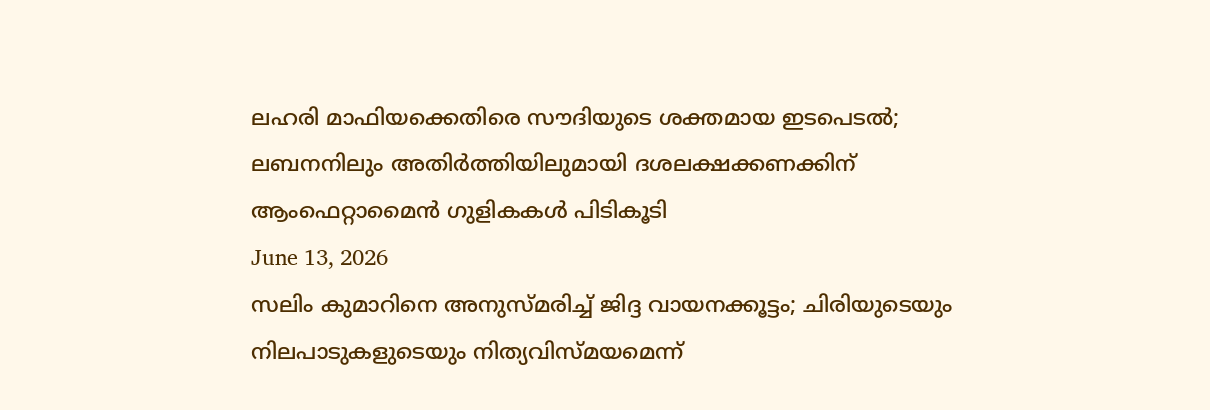ലഹരി മാഫിയക്കെതിരെ സൗദിയുടെ ശക്തമായ ഇടപെടല്‍; ലബനനിലും അതിര്‍ത്തിയിലുമായി ദശലക്ഷക്കണക്കിന് ആംഫെറ്റാമൈന്‍ ഗുളികകള്‍ പിടികൂടി
June 13, 2026
സലിം കുമാറിനെ അനുസ്മരിച്ച് ജിദ്ദ വായനക്കൂട്ടം; ചിരിയുടെയും നിലപാടുകളുടെയും നിത്യവിസ്മയമെന്ന്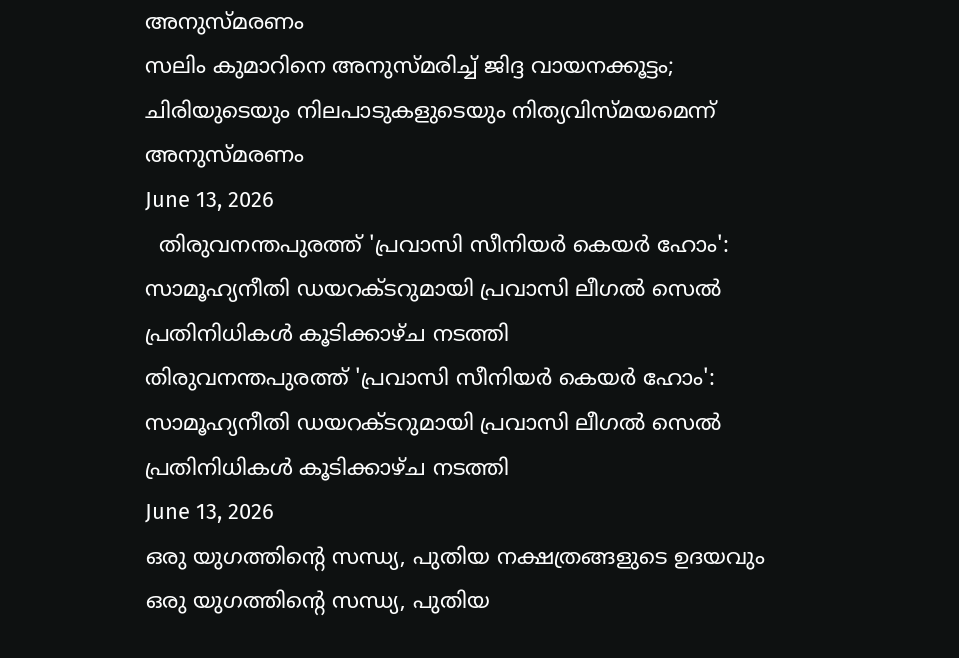അനുസ്മരണം
സലിം കുമാറിനെ അനുസ്മരിച്ച് ജിദ്ദ വായനക്കൂട്ടം; ചിരിയുടെയും നിലപാടുകളുടെയും നിത്യവിസ്മയമെന്ന് അനുസ്മരണം
June 13, 2026
  തിരുവനന്തപുരത്ത് 'പ്രവാസി സീനിയര്‍ കെയര്‍ ഹോം': സാമൂഹ്യനീതി ഡയറക്ടറുമായി പ്രവാസി ലീഗല്‍ സെല്‍ പ്രതിനിധികള്‍ കൂടിക്കാഴ്ച നടത്തി
തിരുവനന്തപുരത്ത് 'പ്രവാസി സീനിയര്‍ കെയര്‍ ഹോം': സാമൂഹ്യനീതി ഡയറക്ടറുമായി പ്രവാസി ലീഗല്‍ സെല്‍ പ്രതിനിധികള്‍ കൂടിക്കാഴ്ച നടത്തി
June 13, 2026
ഒരു യുഗത്തിന്റെ സന്ധ്യ, പുതിയ നക്ഷത്രങ്ങളുടെ ഉദയവും
ഒരു യുഗത്തിന്റെ സന്ധ്യ, പുതിയ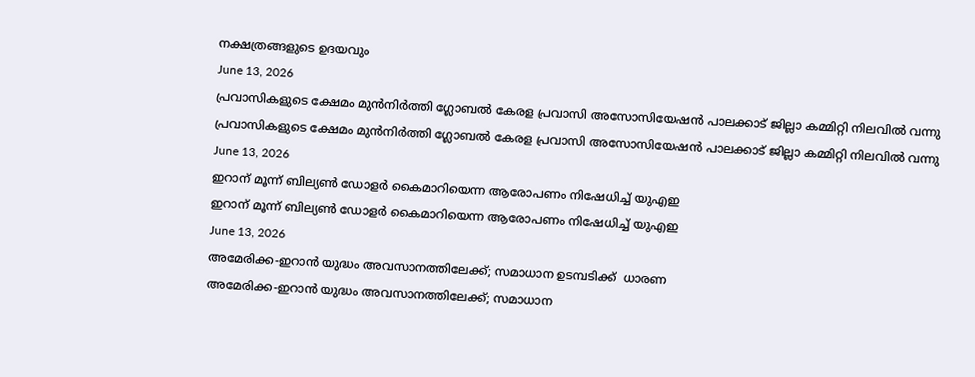നക്ഷത്രങ്ങളുടെ ഉദയവും
June 13, 2026
പ്രവാസികളുടെ ക്ഷേമം മുന്‍നിര്‍ത്തി ഗ്ലോബല്‍ കേരള പ്രവാസി അസോസിയേഷന്‍ പാലക്കാട് ജില്ലാ കമ്മിറ്റി നിലവില്‍ വന്നു
പ്രവാസികളുടെ ക്ഷേമം മുന്‍നിര്‍ത്തി ഗ്ലോബല്‍ കേരള പ്രവാസി അസോസിയേഷന്‍ പാലക്കാട് ജില്ലാ കമ്മിറ്റി നിലവില്‍ വന്നു
June 13, 2026
ഇറാന് മൂന്ന് ബില്യണ്‍ ഡോളര്‍ കൈമാറിയെന്ന ആരോപണം നിഷേധിച്ച് യുഎഇ
ഇറാന് മൂന്ന് ബില്യണ്‍ ഡോളര്‍ കൈമാറിയെന്ന ആരോപണം നിഷേധിച്ച് യുഎഇ
June 13, 2026
അമേരിക്ക-ഇറാന്‍ യുദ്ധം അവസാനത്തിലേക്ക്; സമാധാന ഉടമ്പടിക്ക്  ധാരണ
അമേരിക്ക-ഇറാന്‍ യുദ്ധം അവസാനത്തിലേക്ക്; സമാധാന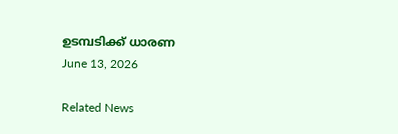ഉടമ്പടിക്ക് ധാരണ
June 13, 2026

Related News